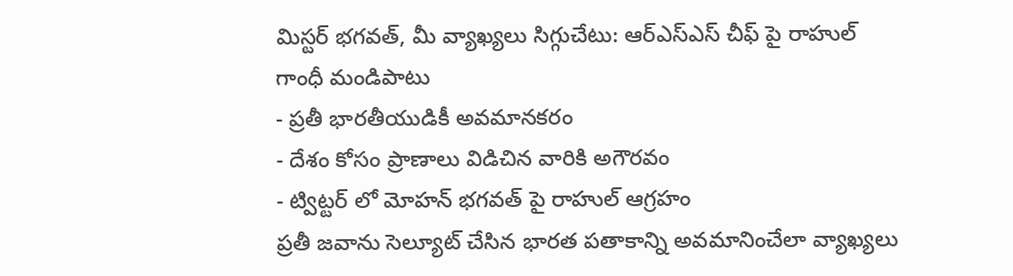మిస్టర్ భగవత్, మీ వ్యాఖ్యలు సిగ్గుచేటు: ఆర్ఎస్ఎస్ చీఫ్ పై రాహుల్ గాంధీ మండిపాటు
- ప్రతీ భారతీయుడికీ అవమానకరం
- దేశం కోసం ప్రాణాలు విడిచిన వారికి అగౌరవం
- ట్విట్టర్ లో మోహన్ భగవత్ పై రాహుల్ ఆగ్రహం
ప్రతీ జవాను సెల్యూట్ చేసిన భారత పతాకాన్ని అవమానించేలా వ్యాఖ్యలు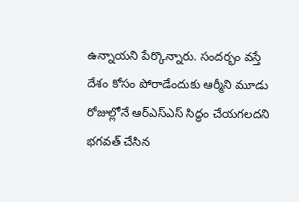ఉన్నాయని పేర్కొన్నారు. సందర్భం వస్తే దేశం కోసం పోరాడేందుకు ఆర్మీని మూడు రోజుల్లోనే ఆర్ఎస్ఎస్ సిద్ధం చేయగలదని భగవత్ చేసిన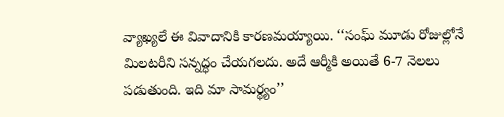వ్యాఖ్యలే ఈ వివాదానికి కారణమయ్యాయి. ‘‘సంఘ్ మూడు రోజుల్లోనే మిలటరీని సన్నద్ధం చేయగలదు. అదే ఆర్మీకి అయితే 6-7 నెలలు పడుతుంది. ఇది మా సామర్థ్యం’’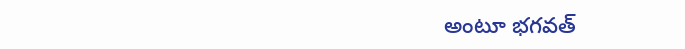అంటూ భగవత్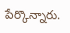పేర్కొన్నారు.